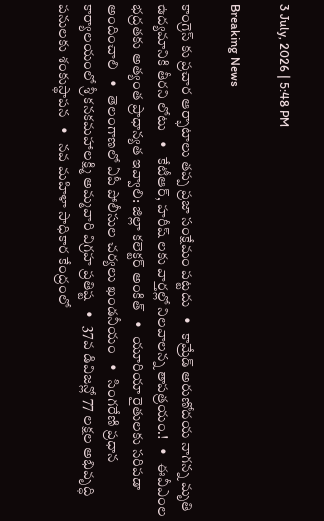3 July, 2026 | 5:48 PM

Breaking News

కాంగ్రెస్ కు ప్రచార ఆర్భాటాలు తప్ప ప్రజా సంక్షేమం పట్టదు   •   కామ్రేడ్ అరుణోదయ నాగన్న మృతి ఉద్యమానికి తీరని లోటు   •   కేటీఆర్, హరీష్ లకు వార్తల్లో నిలవాలన్న తాపత్రయం.!   •   ఈవీఎంల భద్రతకు అత్యంత ప్రాధాన్యత ఇవ్వాలి: జిల్లా కలెక్టర్ అంకిత్   •   యూరియా రైతులకు సరిపడా అందించాలి   •   తెలంగాణలో ఏపీ పోలీసుల చర్యలు ఖండనీయం   •   సింగరేణి ప్రధాన కార్యాలయంలో శ్రీ కనకమహాలక్ష్మి అమ్మవారి విగ్రహ ప్రతిష్ట   •   37వ డివిజన్లో 77 లక్షల అభివృద్ధి పనులకు శంకుస్థాపన   •   నవ మహిళా సాధికార కేంద్రంలో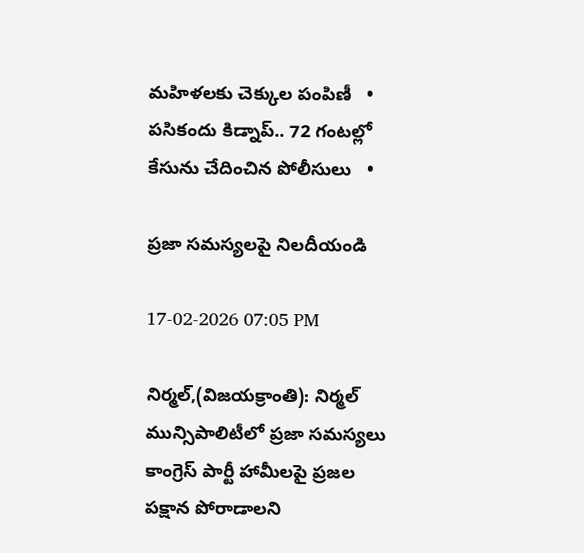మహిళలకు చెక్కుల పంపిణీ   •   పసికందు కిడ్నాప్.. 72 గంటల్లో కేసును చేదించిన పోలీసులు   •

ప్రజా సమస్యలపై నిలదీయండి

17-02-2026 07:05 PM

నిర్మల్,(విజయక్రాంతి): నిర్మల్ మున్సిపాలిటీలో ప్రజా సమస్యలు కాంగ్రెస్ పార్టీ హామీలపై ప్రజల పక్షాన పోరాడాలని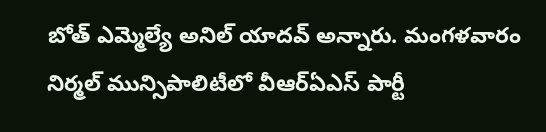బోత్ ఎమ్మెల్యే అనిల్ యాదవ్ అన్నారు. మంగళవారం నిర్మల్ మున్సిపాలిటీలో వీఆర్ఏఎస్ పార్టీ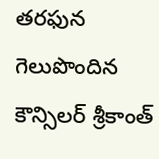తరఫున గెలుపొందిన కౌన్సిలర్ శ్రీకాంత్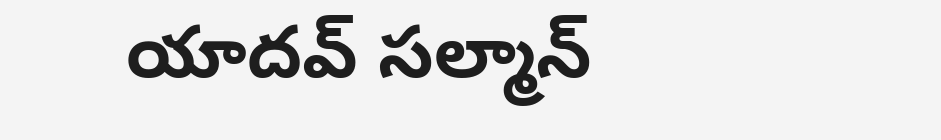యాదవ్ సల్మాన్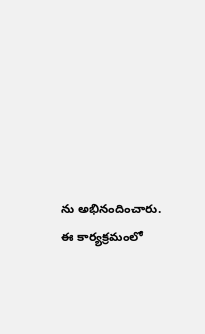ను అభినందించారు. ఈ కార్యక్రమంలో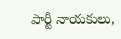పార్టీ నాయకులు,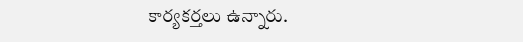కార్యకర్తలు ఉన్నారు.